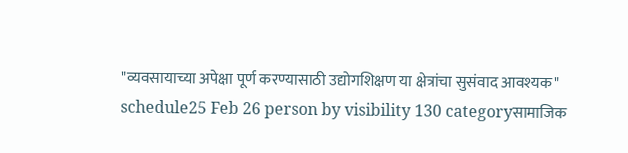"व्यवसायाच्या अपेक्षा पूर्ण करण्यासाठी उद्योगशिक्षण या क्षेत्रांचा सुसंवाद आवश्यक"
schedule25 Feb 26 person by visibility 130 categoryसामाजिक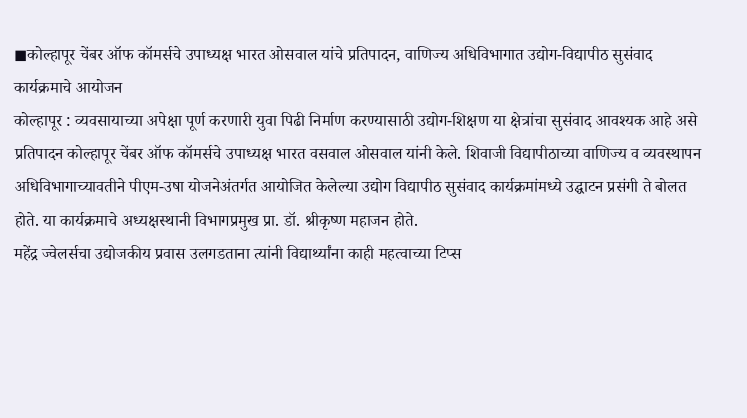◼कोल्हापूर चेंबर ऑफ कॉमर्सचे उपाध्यक्ष भारत ओसवाल यांचे प्रतिपादन, वाणिज्य अधिविभागात उद्योग-विद्यापीठ सुसंवाद कार्यक्रमाचे आयोजन
कोल्हापूर : व्यवसायाच्या अपेक्षा पूर्ण करणारी युवा पिढी निर्माण करण्यासाठी उद्योग-शिक्षण या क्षेत्रांचा सुसंवाद आवश्यक आहे असे प्रतिपादन कोल्हापूर चेंबर ऑफ कॉमर्सचे उपाध्यक्ष भारत वसवाल ओसवाल यांनी केले. शिवाजी विद्यापीठाच्या वाणिज्य व व्यवस्थापन अधिविभागाच्यावतीने पीएम-उषा योजनेअंतर्गत आयोजित केलेल्या उद्योग विद्यापीठ सुसंवाद कार्यक्रमांमध्ये उद्घाटन प्रसंगी ते बोलत होते. या कार्यक्रमाचे अध्यक्षस्थानी विभागप्रमुख प्रा. डॉ. श्रीकृष्ण महाजन होते.
महेंद्र ज्वेलर्सचा उद्योजकीय प्रवास उलगडताना त्यांनी विद्यार्थ्यांना काही महत्वाच्या टिप्स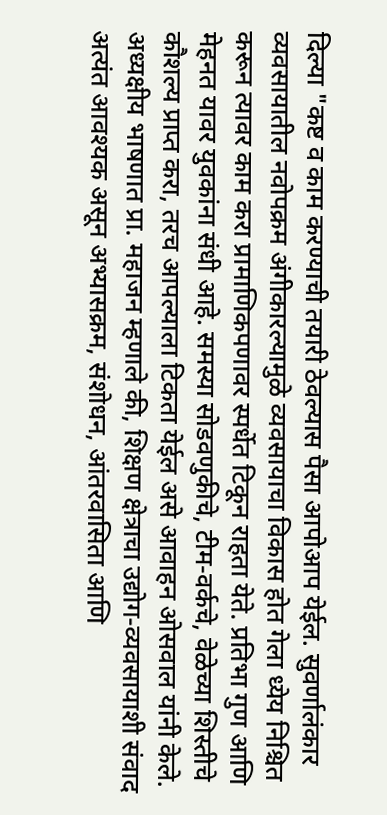दिल्या "कष्ट व काम करण्याची तयारी ठेवल्यास पैसा आपोआप येईल. सुवर्णालंकार व्यवसायातील नवोपक्रम अंगीकारल्यामुळे व्यवसायाचा विकास होत गेला ध्येय निश्चित करून त्यावर काम करा प्रामाणिकपणावर स्पर्धेत टिकून राहता येते. प्रतिभा गुण आणि मेहनत यावर युवकांना संधी आहे. समस्या सोडवणुकीचे, टीम-वर्कचे, वेळेच्या शिस्तीचे कौशल्य प्राप्त करा, तरच आपल्याला टिकता येईल असे आवाहन ओसवाल यांनी केले.
अध्यक्षीय भाषणात प्रा. महाजन म्हणाले की, शिक्षण क्षेत्राचा उद्योग-व्यवसायाशी संवाद अत्यंत आवश्यक असून अभ्यासक्रम, संशोधन, आंतरवासिता आणि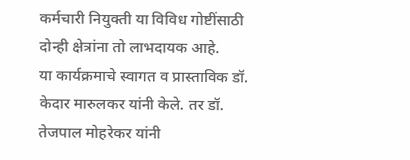कर्मचारी नियुक्ती या विविध गोष्टींसाठी दोन्ही क्षेत्रांना तो लाभदायक आहे.
या कार्यक्रमाचे स्वागत व प्रास्ताविक डॉ. केदार मारुलकर यांनी केले. तर डॉ. तेजपाल मोहरेकर यांनी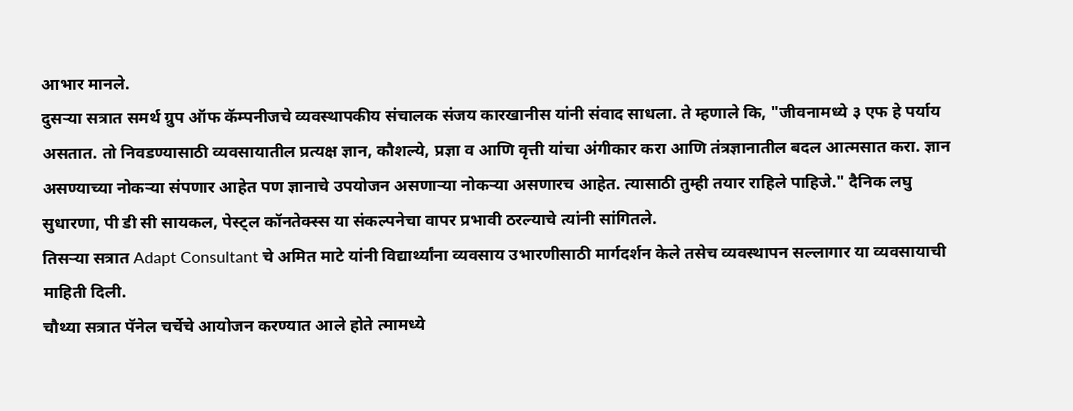आभार मानले.
दुसऱ्या सत्रात समर्थ ग्रुप ऑफ कॅम्पनीजचे व्यवस्थापकीय संचालक संजय कारखानीस यांनी संवाद साधला. ते म्हणाले कि, "जीवनामध्ये ३ एफ हे पर्याय असतात. तो निवडण्यासाठी व्यवसायातील प्रत्यक्ष ज्ञान, कौशल्ये, प्रज्ञा व आणि वृत्ती यांचा अंगीकार करा आणि तंत्रज्ञानातील बदल आत्मसात करा. ज्ञान असण्याच्या नोकऱ्या संपणार आहेत पण ज्ञानाचे उपयोजन असणाऱ्या नोकऱ्या असणारच आहेत. त्यासाठी तुम्ही तयार राहिले पाहिजे." दैनिक लघु सुधारणा, पी डी सी सायकल, पेस्ट्ल कॉनतेक्स्स या संकल्पनेचा वापर प्रभावी ठरल्याचे त्यांनी सांगितले.
तिसऱ्या सत्रात Adapt Consultant चे अमित माटे यांनी विद्यार्थ्यांना व्यवसाय उभारणीसाठी मार्गदर्शन केले तसेच व्यवस्थापन सल्लागार या व्यवसायाची माहिती दिली.
चौथ्या सत्रात पॅनेल चर्चेचे आयोजन करण्यात आले होते त्मामध्ये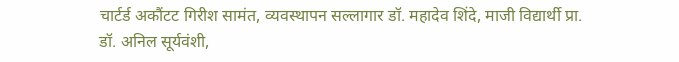चार्टर्ड अकौंटट गिरीश सामंत, व्यवस्थापन सल्लागार डॉ. महादेव शिंदे, माजी विद्यार्थी प्रा. डॉ. अनिल सूर्यवंशी,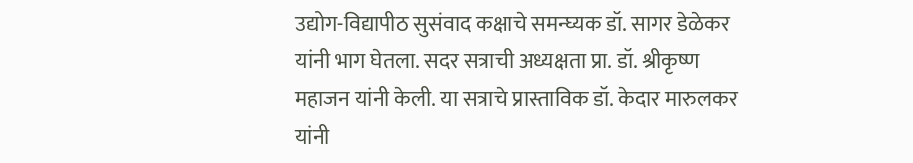उद्योग-विद्यापीठ सुसंवाद कक्षाचे समन्घ्यक डॉ. सागर डेळेकर यांनी भाग घेतला. सदर सत्राची अध्यक्षता प्रा. डॉ. श्रीकृष्ण महाजन यांनी केली. या सत्राचे प्रास्ताविक डॉ. केदार मारुलकर यांनी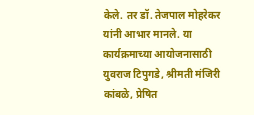केले. तर डॉ. तेजपाल मोहरेकर यांनी आभार मानले. या कार्यक्रमाच्या आयोजनासाठी युवराज टिपुगडे, श्रीमती मंजिरी कांबळे, प्रेषित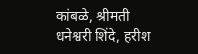कांबळे, श्रीमती धनेश्वरी शिंदे, हरीश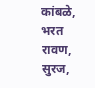कांबळे, भरत रावण, सुरज,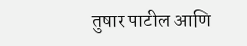तुषार पाटील आणि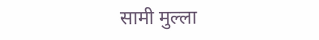सामी मुल्ला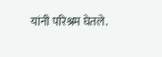यांनी परिश्रम घेतले.